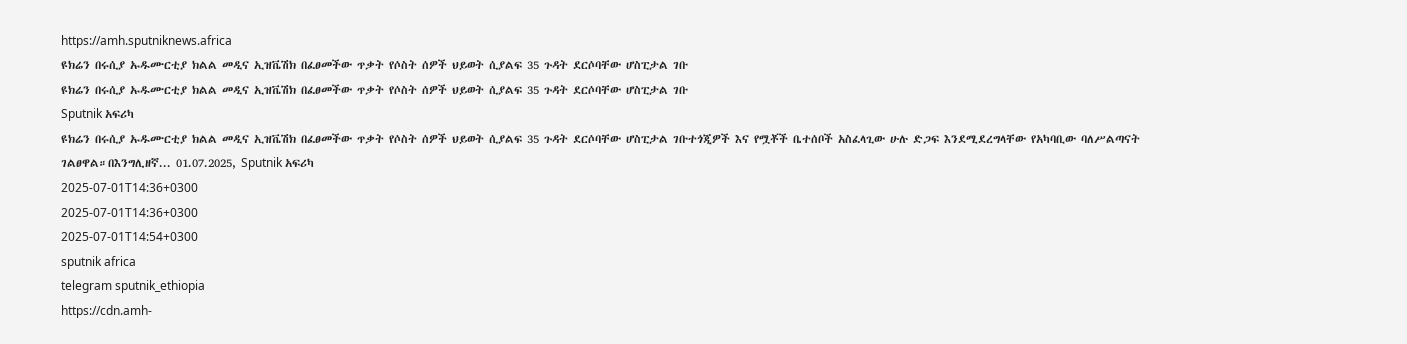https://amh.sputniknews.africa
ዩክሬን በሩሲያ ኡዱሙርቲያ ክልል መዲና ኢዝቬሽክ በፈፀመችው ጥቃት የሶስት ሰዎች ህይወት ሲያልፍ 35 ጉዳት ደርሶባቸው ሆስፒታል ገቡ
ዩክሬን በሩሲያ ኡዱሙርቲያ ክልል መዲና ኢዝቬሽክ በፈፀመችው ጥቃት የሶስት ሰዎች ህይወት ሲያልፍ 35 ጉዳት ደርሶባቸው ሆስፒታል ገቡ
Sputnik አፍሪካ
ዩክሬን በሩሲያ ኡዱሙርቲያ ክልል መዲና ኢዝቬሽክ በፈፀመችው ጥቃት የሶስት ሰዎች ህይወት ሲያልፍ 35 ጉዳት ደርሶባቸው ሆስፒታል ገቡተጎጂዎች እና የሟቾች ቤተሰቦች አስፈላጊው ሁሉ ድጋፍ እንደሚደረግላቸው የአካባቢው ባለሥልጣናት ገልፀዋል።በእንግሊዘኛ... 01.07.2025, Sputnik አፍሪካ
2025-07-01T14:36+0300
2025-07-01T14:36+0300
2025-07-01T14:54+0300
sputnik africa
telegram sputnik_ethiopia
https://cdn.amh-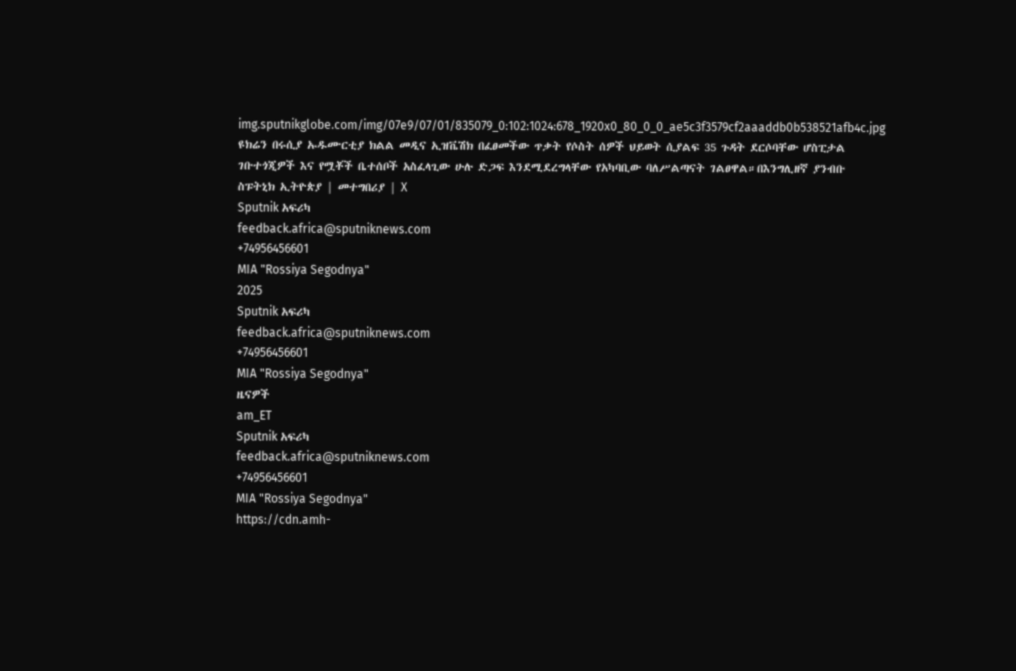img.sputnikglobe.com/img/07e9/07/01/835079_0:102:1024:678_1920x0_80_0_0_ae5c3f3579cf2aaaddb0b538521afb4c.jpg
ዩክሬን በሩሲያ ኡዱሙርቲያ ክልል መዲና ኢዝቬሽክ በፈፀመችው ጥቃት የሶስት ሰዎች ህይወት ሲያልፍ 35 ጉዳት ደርሶባቸው ሆስፒታል ገቡተጎጂዎች እና የሟቾች ቤተሰቦች አስፈላጊው ሁሉ ድጋፍ እንደሚደረግላቸው የአካባቢው ባለሥልጣናት ገልፀዋል።በእንግሊዘኛ ያንብቡ ስፑትኒክ ኢትዮጵያ | መተግበሪያ | X
Sputnik አፍሪካ
feedback.africa@sputniknews.com
+74956456601
MIA "Rossiya Segodnya"
2025
Sputnik አፍሪካ
feedback.africa@sputniknews.com
+74956456601
MIA "Rossiya Segodnya"
ዜናዎች
am_ET
Sputnik አፍሪካ
feedback.africa@sputniknews.com
+74956456601
MIA "Rossiya Segodnya"
https://cdn.amh-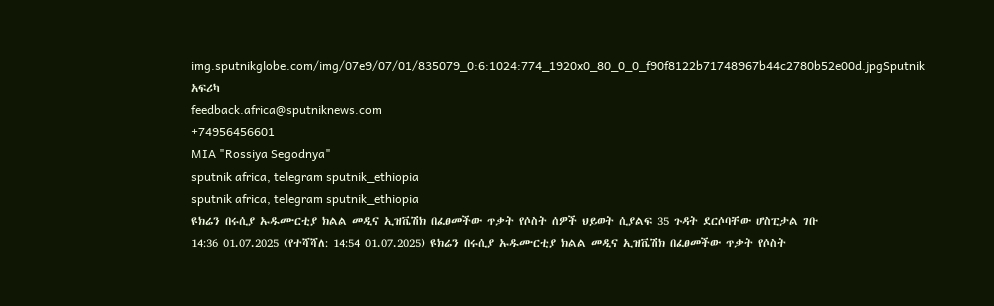img.sputnikglobe.com/img/07e9/07/01/835079_0:6:1024:774_1920x0_80_0_0_f90f8122b71748967b44c2780b52e00d.jpgSputnik አፍሪካ
feedback.africa@sputniknews.com
+74956456601
MIA "Rossiya Segodnya"
sputnik africa, telegram sputnik_ethiopia
sputnik africa, telegram sputnik_ethiopia
ዩክሬን በሩሲያ ኡዱሙርቲያ ክልል መዲና ኢዝቬሽክ በፈፀመችው ጥቃት የሶስት ሰዎች ህይወት ሲያልፍ 35 ጉዳት ደርሶባቸው ሆስፒታል ገቡ
14:36 01.07.2025 (የተሻሻለ: 14:54 01.07.2025) ዩክሬን በሩሲያ ኡዱሙርቲያ ክልል መዲና ኢዝቬሽክ በፈፀመችው ጥቃት የሶስት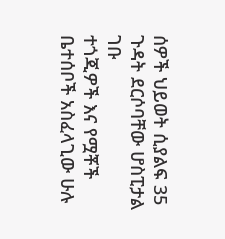ሰዎች ህይወት ሲያልፍ 35 ጉዳት ደርሶባቸው ሆስፒታል ገቡ
ተጎጂዎች እና የሟቾች ቤተሰቦች አስፈላጊው ሁሉ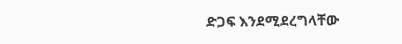ድጋፍ እንደሚደረግላቸው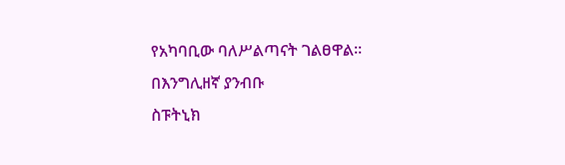የአካባቢው ባለሥልጣናት ገልፀዋል።
በእንግሊዘኛ ያንብቡ
ስፑትኒክ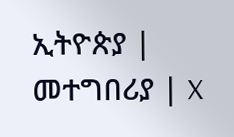ኢትዮጵያ | መተግበሪያ | X